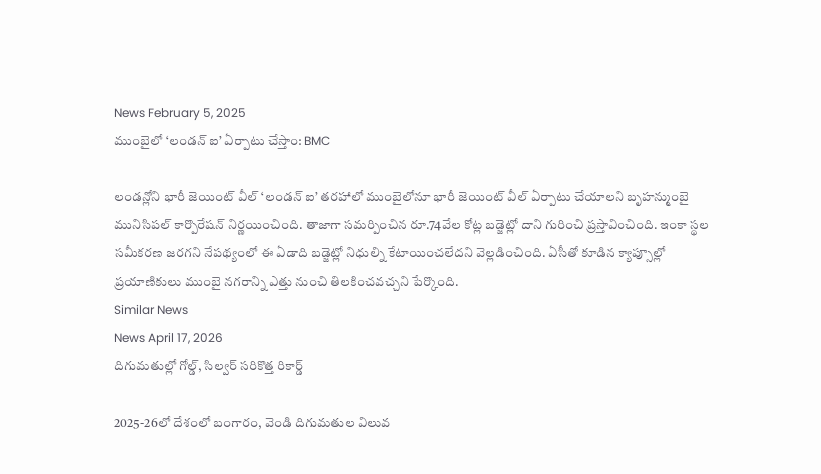News February 5, 2025
ముంబైలో ‘లండన్ ఐ’ ఏర్పాటు చేస్తాం: BMC

లండన్లోని భారీ జెయింట్ వీల్ ‘లండన్ ఐ’ తరహాలో ముంబైలోనూ భారీ జెయింట్ వీల్ ఏర్పాటు చేయాలని బృహన్ముంబై మునిసిపల్ కార్పొరేషన్ నిర్ణయించింది. తాజాగా సమర్పించిన రూ.74వేల కోట్ల బడ్జెట్లో దాని గురించి ప్రస్తావించింది. ఇంకా స్థల సమీకరణ జరగని నేపథ్యంలో ఈ ఏడాది బడ్జెట్లో నిధుల్ని కేటాయించలేదని వెల్లడించింది. ఏసీతో కూడిన క్యాప్సూల్లో ప్రయాణికులు ముంబై నగరాన్ని ఎత్తు నుంచి తిలకించవచ్చని పేర్కొంది.
Similar News
News April 17, 2026
దిగుమతుల్లో గోల్డ్, సిల్వర్ సరికొత్త రికార్డ్

2025-26లో దేశంలో బంగారం, వెండి దిగుమతుల విలువ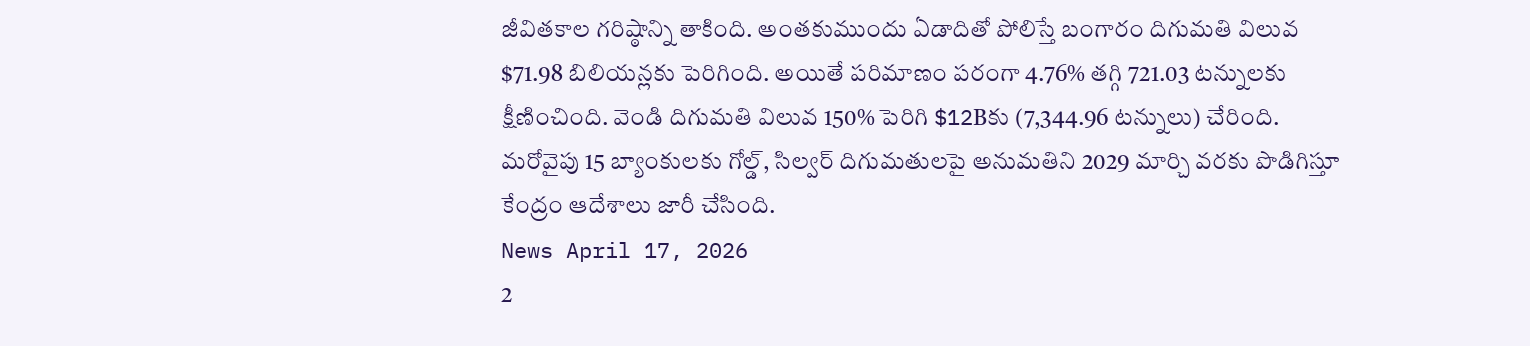జీవితకాల గరిష్ఠాన్ని తాకింది. అంతకుముందు ఏడాదితో పోలిస్తే బంగారం దిగుమతి విలువ $71.98 బిలియన్లకు పెరిగింది. అయితే పరిమాణం పరంగా 4.76% తగ్గి 721.03 టన్నులకు క్షీణించింది. వెండి దిగుమతి విలువ 150% పెరిగి $12Bకు (7,344.96 టన్నులు) చేరింది. మరోవైపు 15 బ్యాంకులకు గోల్డ్, సిల్వర్ దిగుమతులపై అనుమతిని 2029 మార్చి వరకు పొడిగిస్తూ కేంద్రం ఆదేశాలు జారీ చేసింది.
News April 17, 2026
2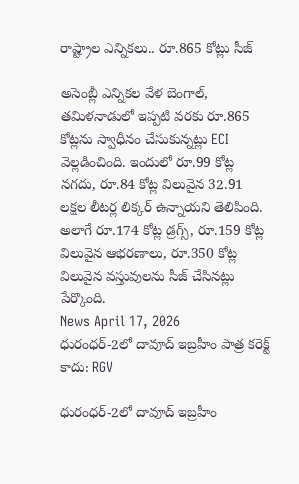రాష్ట్రాల ఎన్నికలు.. రూ.865 కోట్లు సీజ్

అసెంబ్లీ ఎన్నికల వేళ బెంగాల్, తమిళనాడులో ఇప్పటి వరకు రూ.865 కోట్లను స్వాధీనం చేసుకున్నట్లు ECI వెల్లడించింది. ఇందులో రూ.99 కోట్ల నగదు, రూ.84 కోట్ల విలువైన 32.91 లక్షల లీటర్ల లిక్కర్ ఉన్నాయని తెలిపింది. అలాగే రూ.174 కోట్ల డ్రగ్స్, రూ.159 కోట్ల విలువైన ఆభరణాలు, రూ.350 కోట్ల విలువైన వస్తువులను సీజ్ చేసినట్లు పేర్కొంది.
News April 17, 2026
ధురంధర్-2లో దావూద్ ఇబ్రహీం పాత్ర కరెక్ట్ కాదు: RGV

ధురంధర్-2లో దావూద్ ఇబ్రహీం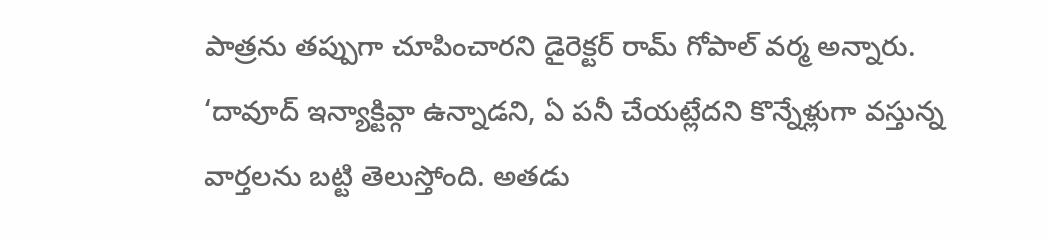పాత్రను తప్పుగా చూపించారని డైరెక్టర్ రామ్ గోపాల్ వర్మ అన్నారు. ‘దావూద్ ఇన్యాక్టివ్గా ఉన్నాడని, ఏ పనీ చేయట్లేదని కొన్నేళ్లుగా వస్తున్న వార్తలను బట్టి తెలుస్తోంది. అతడు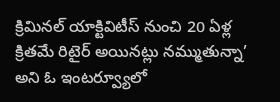క్రిమినల్ యాక్టివిటీస్ నుంచి 20 ఏళ్ల క్రితమే రిటైర్ అయినట్లు నమ్ముతున్నా’ అని ఓ ఇంటర్వ్యూలో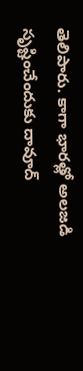తెలిపారు. కాగా భారత్లో అలజడి సృష్టించేందుకు దావూద్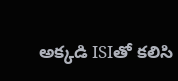అక్కడి ISIతో కలిసి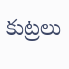కుట్రలు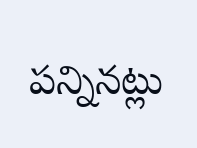పన్నినట్లు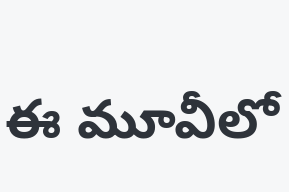ఈ మూవీలో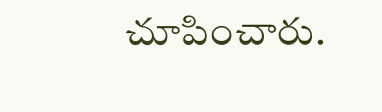చూపించారు.